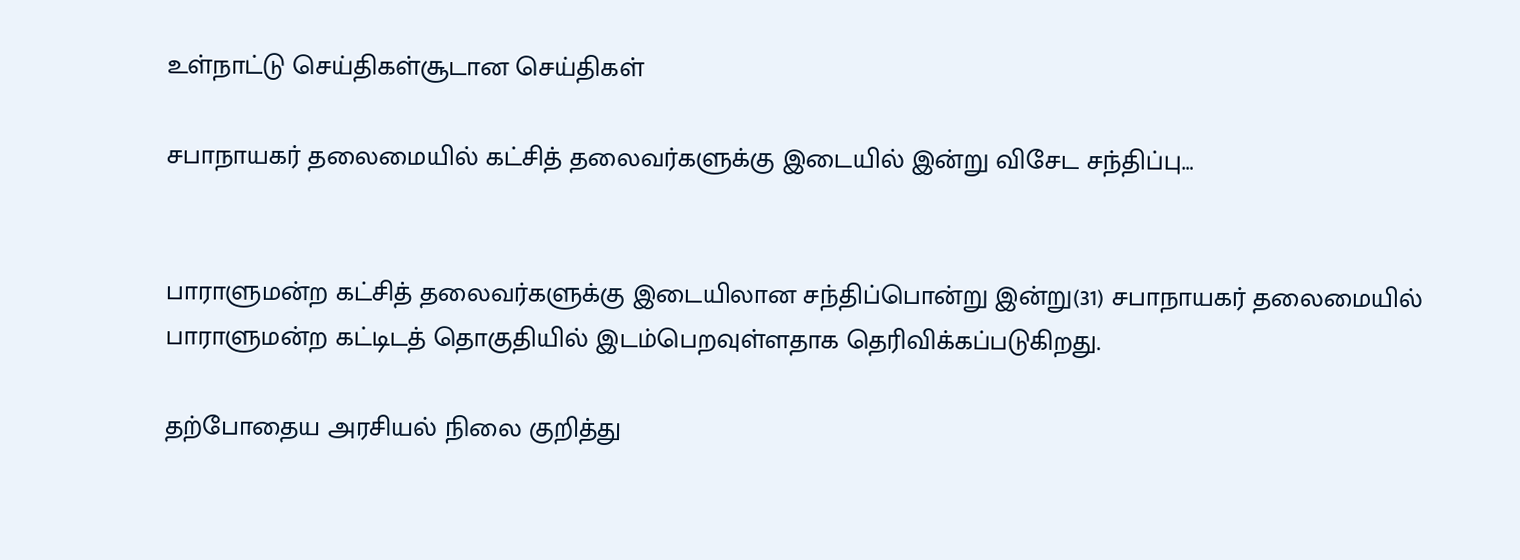உள்நாட்டு செய்திகள்சூடான செய்திகள்

சபாநாயகர் தலைமையில் கட்சித் தலைவர்களுக்கு இடையில் இன்று விசேட சந்திப்பு…


பாராளுமன்ற கட்சித் தலைவர்களுக்கு இடையிலான சந்திப்பொன்று இன்று(31) சபாநாயகர் தலைமையில் பாராளுமன்ற கட்டிடத் தொகுதியில் இடம்பெறவுள்ளதாக தெரிவிக்கப்படுகிறது.

தற்போதைய அரசியல் நிலை குறித்து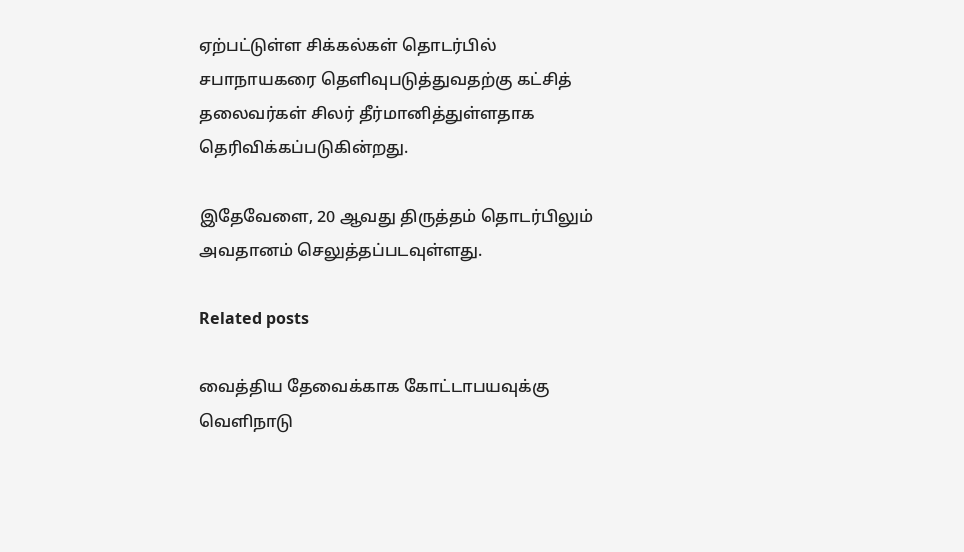ஏற்பட்டுள்ள சிக்கல்கள் தொடர்பில் சபாநாயகரை தெளிவுபடுத்துவதற்கு கட்சித் தலைவர்கள் சிலர் தீர்மானித்துள்ளதாக தெரிவிக்கப்படுகின்றது.

இதேவேளை, 20 ஆவது திருத்தம் தொடர்பிலும் அவதானம் செலுத்தப்படவுள்ளது.

Related posts

வைத்திய தேவைக்காக கோட்டாபயவுக்கு வௌிநாடு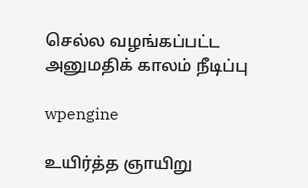செல்ல வழங்கப்பட்ட அனுமதிக் காலம் நீடிப்பு

wpengine

உயிர்த்த ஞாயிறு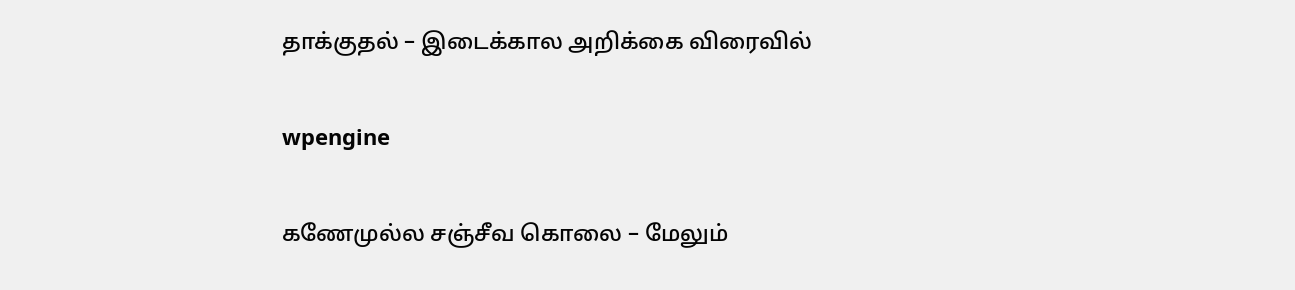தாக்குதல் – இடைக்கால அறிக்கை விரைவில்

wpengine

கணேமுல்ல சஞ்சீவ கொலை – மேலும்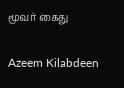மூவர் கைது

Azeem Kilabdeen